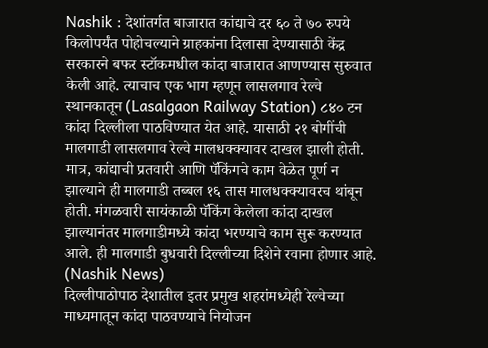Nashik : देशांतर्गत बाजारात कांद्याचे दर ६० ते ७० रुपये किलोपर्यंत पोहोचल्याने ग्राहकांना दिलासा देण्यासाठी केंद्र सरकारने बफर स्टॉकमधील कांदा बाजारात आणण्यास सुरुवात केली आहे. त्याचाच एक भाग म्हणून लासलगाव रेल्वे स्थानकातून (Lasalgaon Railway Station) ८४० टन कांदा दिल्लीला पाठविण्यात येत आहे. यासाठी २१ बोगींची मालगाडी लासलगाव रेल्वे मालधक्क्यावर दाखल झाली होती. मात्र, कांद्याची प्रतवारी आणि पॅकिंगचे काम वेळेत पूर्ण न झाल्याने ही मालगाडी तब्बल १६ तास मालधक्क्यावरच थांबून होती. मंगळवारी सायंकाळी पॅकिंग केलेला कांदा दाखल झाल्यानंतर मालगाडीमध्ये कांदा भरण्याचे काम सुरू करण्यात आले. ही मालगाडी बुधवारी दिल्लीच्या दिशेने रवाना होणार आहे. (Nashik News)
दिल्लीपाठोपाठ देशातील इतर प्रमुख शहरांमध्येही रेल्वेच्या माध्यमातून कांदा पाठवण्याचे नियोजन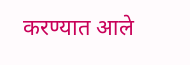करण्यात आले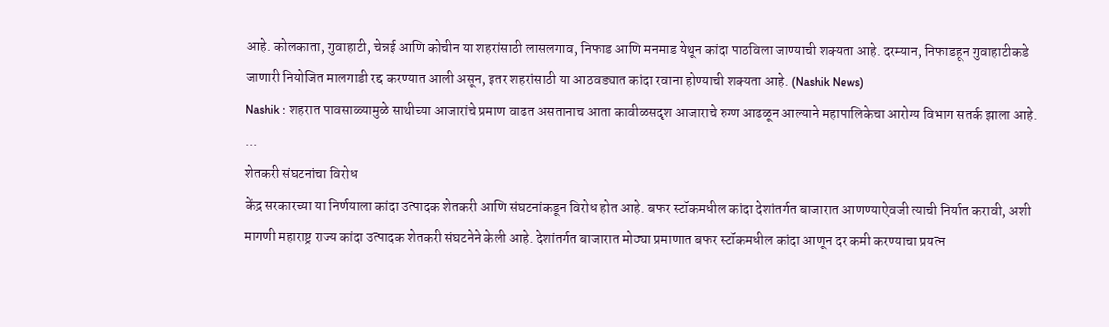आहे. कोलकाता, गुवाहाटी, चेन्नई आणि कोचीन या शहरांसाठी लासलगाव, निफाड आणि मनमाड येथून कांदा पाठविला जाण्याची शक्यता आहे. दरम्यान, निफाडहून गुवाहाटीकडे जाणारी नियोजित मालगाडी रद्द करण्यात आली असून, इतर शहरांसाठी या आठवड्यात कांदा रवाना होण्याची शक्यता आहे. (Nashik News)
Nashik : शहरात पावसाळ्यामुळे साथीच्या आजारांचे प्रमाण वाढत असतानाच आता कावीळसदृश आजाराचे रुग्ण आढळून आल्याने महापालिकेचा आरोग्य विभाग सतर्क झाला आहे. ...
शेतकरी संघटनांचा विरोध
केंद्र सरकारच्या या निर्णयाला कांदा उत्पादक शेतकरी आणि संघटनांकडून विरोध होत आहे. बफर स्टॉकमधील कांदा देशांतर्गत बाजारात आणण्याऐवजी त्याची निर्यात करावी, अशी मागणी महाराष्ट्र राज्य कांदा उत्पादक शेतकरी संघटनेने केली आहे. देशांतर्गत बाजारात मोठ्या प्रमाणात बफर स्टॉकमधील कांदा आणून दर कमी करण्याचा प्रयत्न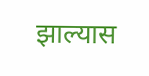झाल्यास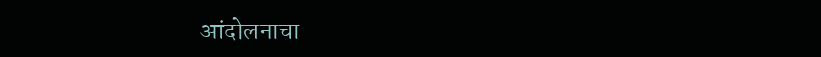आंदोलनाचा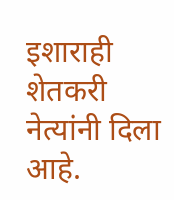इशाराही शेतकरी नेत्यांनी दिला आहे.